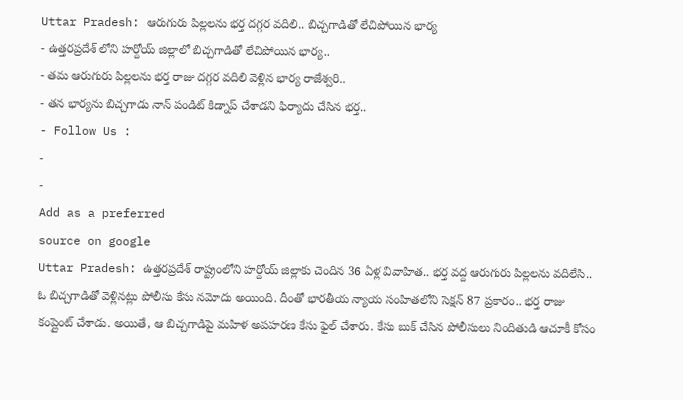Uttar Pradesh: ఆరుగురు పిల్లలను భర్త దగ్గర వదిలి.. బిచ్చగాడితో లేచిపోయిన భార్య
- ఉత్తరప్రదేశ్ లోని హర్దోయ్ జిల్లాలో బిచ్చగాడితో లేచిపోయిన భార్య..
- తమ ఆరుగురు పిల్లలను భర్త రాజు దగ్గర వదిలి వెళ్లిన భార్య రాజేశ్వరి..
- తన భార్యను బిచ్చగాడు నాన్ పండిట్ కిడ్నాప్ చేశాడని ఫిర్యాదు చేసిన భర్త..
- Follow Us :
-
-
Add as a preferred
source on google
Uttar Pradesh: ఉత్తరప్రదేశ్ రాష్ట్రంలోని హర్దోయ్ జిల్లాకు చెందిన 36 ఏళ్ల వివాహిత.. భర్త వద్ద ఆరుగురు పిల్లలను వదిలేసి.. ఓ బిచ్చగాడితో వెళ్లినట్లు పోలీసు కేసు నమోదు అయింది. దీంతో భారతీయ న్యాయ సంహితలోని సెక్షన్ 87 ప్రకారం.. భర్త రాజు కంప్లైంట్ చేశాడు. అయితే, ఆ బిచ్చగాడిపై మహిళ అపహరణ కేసు ఫైల్ చేశారు. కేసు బుక్ చేసిన పోలీసులు నిందితుడి ఆచూకీ కోసం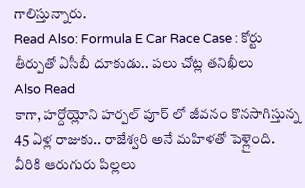గాలిస్తున్నారు.
Read Also: Formula E Car Race Case : కోర్టు తీర్పుతో ఏసీబీ దూకుడు.. పలు చోట్ల తనిఖీలు
Also Read
కాగా, హర్దోయ్లోని హర్పల్ పూర్ లో జీవనం కొనసాగిస్తున్న 45 ఏళ్ల రాజుకు.. రాజేశ్వరి అనే మహిళతో పెళ్లైంది. వీరికి ఆరుగురు పిల్లలు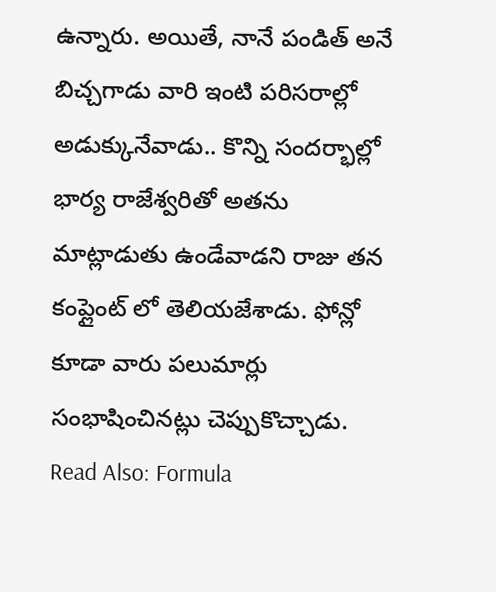ఉన్నారు. అయితే, నానే పండిత్ అనే బిచ్చగాడు వారి ఇంటి పరిసరాల్లో అడుక్కునేవాడు.. కొన్ని సందర్భాల్లో భార్య రాజేశ్వరితో అతను మాట్లాడుతు ఉండేవాడని రాజు తన కంప్లైంట్ లో తెలియజేశాడు. ఫోన్లో కూడా వారు పలుమార్లు సంభాషించినట్లు చెప్పుకొచ్చాడు.
Read Also: Formula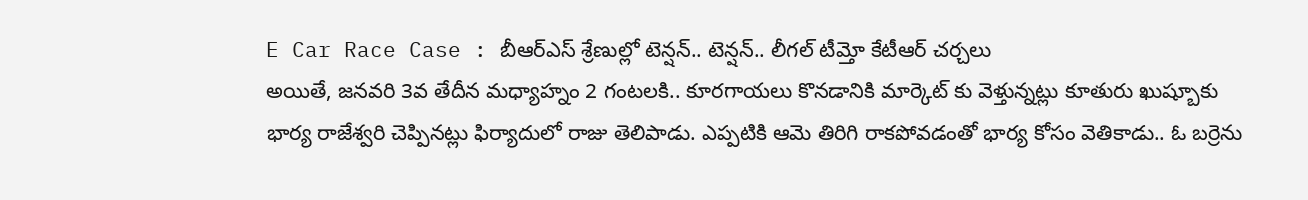E Car Race Case : బీఆర్ఎస్ శ్రేణుల్లో టెన్షన్.. టెన్షన్.. లీగల్ టీమ్తో కేటీఆర్ చర్చలు
అయితే, జనవరి 3వ తేదీన మధ్యాహ్నం 2 గంటలకి.. కూరగాయలు కొనడానికి మార్కెట్ కు వెళ్తున్నట్లు కూతురు ఖుష్బూకు భార్య రాజేశ్వరి చెప్పినట్లు ఫిర్యాదులో రాజు తెలిపాడు. ఎప్పటికి ఆమె తిరిగి రాకపోవడంతో భార్య కోసం వెతికాడు.. ఓ బర్రెను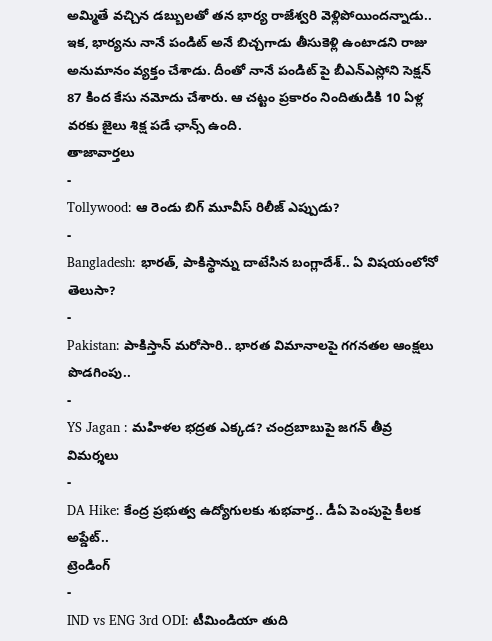అమ్మితే వచ్చిన డబ్బులతో తన భార్య రాజేశ్వరి వెళ్లిపోయిందన్నాడు.. ఇక, భార్యను నానే పండిట్ అనే బిచ్చగాడు తీసుకెళ్లి ఉంటాడని రాజు అనుమానం వ్యక్తం చేశాడు. దీంతో నానే పండిట్ పై బీఎన్ఎస్లోని సెక్షన్ 87 కింద కేసు నమోదు చేశారు. ఆ చట్టం ప్రకారం నిందితుడికి 10 ఏళ్ల వరకు జైలు శిక్ష పడే ఛాన్స్ ఉంది.
తాజావార్తలు
-
Tollywood: ఆ రెండు బిగ్ మూవీస్ రిలీజ్ ఎప్పుడు?
-
Bangladesh: భారత్, పాకిస్థాన్ను దాటేసిన బంగ్లాదేశ్.. ఏ విషయంలోనో తెలుసా?
-
Pakistan: పాకిస్తాన్ మరోసారి.. భారత విమానాలపై గగనతల ఆంక్షలు పొడగింపు..
-
YS Jagan : మహిళల భద్రత ఎక్కడ? చంద్రబాబుపై జగన్ తీవ్ర విమర్శలు
-
DA Hike: కేంద్ర ప్రభుత్వ ఉద్యోగులకు శుభవార్త.. డీఏ పెంపుపై కీలక అప్డేట్..
ట్రెండింగ్
-
IND vs ENG 3rd ODI: టీమిండియా తుది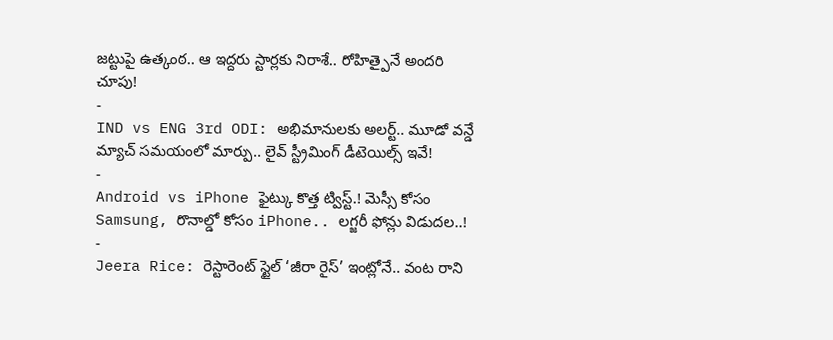జట్టుపై ఉత్కంఠ.. ఆ ఇద్దరు స్టార్లకు నిరాశే.. రోహిత్పైనే అందరి చూపు!
-
IND vs ENG 3rd ODI: అభిమానులకు అలర్ట్.. మూడో వన్డే మ్యాచ్ సమయంలో మార్పు.. లైవ్ స్ట్రీమింగ్ డీటెయిల్స్ ఇవే!
-
Android vs iPhone ఫైట్కు కొత్త ట్విస్ట్.! మెస్సీ కోసం Samsung, రొనాల్డో కోసం iPhone.. లగ్జరీ ఫోన్లు విడుదల..!
-
Jeera Rice: రెస్టారెంట్ స్టైల్ ‘జీరా రైస్’ ఇంట్లోనే.. వంట రాని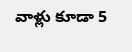వాళ్లు కూడా 5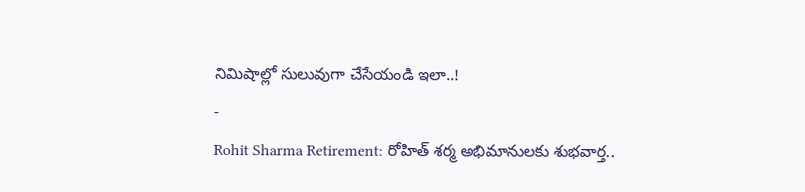నిమిషాల్లో సులువుగా చేసేయండి ఇలా..!
-
Rohit Sharma Retirement: రోహిత్ శర్మ అభిమానులకు శుభవార్త..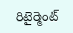రిటైర్మెంట్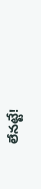లేనట్టే!